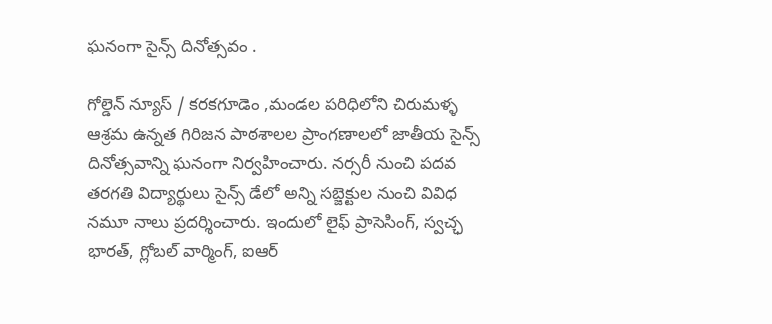ఘనంగా సైన్స్‌ దినోత్సవం .

గోల్డెన్ న్యూస్ / కరకగూడెం ,మండల పరిధిలోని చిరుమళ్ళ ఆశ్రమ ఉన్నత గిరిజన పాఠశాలల ప్రాంగణాలలో జాతీయ సైన్స్‌ దినోత్సవాన్ని ఘనంగా నిర్వహించారు. నర్సరీ నుంచి పదవ తరగతి విద్యార్థులు సైన్స్‌ డేలో అన్ని సబ్జెక్టుల నుంచి వివిధ నమూ నాలు ప్రదర్శించారు. ఇందులో లైఫ్‌ ప్రాసెసింగ్‌, స్వచ్ఛ భారత్‌, గ్లోబల్‌ వార్మింగ్‌, ఐఆర్‌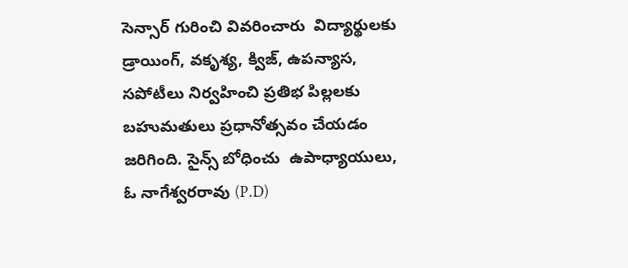సెన్సార్‌ గురించి వివరించారు  విద్యార్థులకు డ్రాయింగ్, వకృశ్య, క్విజ్, ఉపన్యాస, సపోటీలు నిర్వహించి ప్రతిభ పిల్లలకు బహుమతులు ప్రధానోత్సవం చేయడం జరిగింది. సైన్స్ బోధించు  ఉపాధ్యాయులు, ఓ నాగేశ్వరరావు (P.D)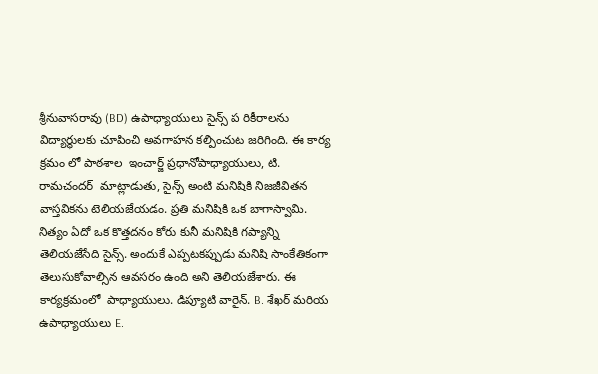శ్రీనువాసరావు (BD) ఉపాధ్యాయులు సైన్స్ ప రికీరాలను విద్యార్థులకు చూపించి అవగాహన కల్పించుట జరిగింది. ఈ కార్య క్రమం లో పాఠశాల  ఇంచార్జ్ ప్రధానోపాధ్యాయులు, టి. రామచందర్  మాట్లాడుతు, సైన్స్ అంటి మనిషికి నిజజీవితన వాస్తవికను టెలియజేయడం. ప్రతి మనిషికి ఒక బాగాస్వామి. నిత్యం ఏదో ఒక కొత్తదనం కోరు కునీ మనిషికి గప్యాన్ని తెలియజేసేది సైన్స్. అందుకే ఎప్పటకప్పుడు మనిషి సాంకేతికంగా తెలుసుకోవాల్సిన ఆవసరం ఉంది అని తెలియజేశారు. ఈ కార్యక్రమంలో  పాధ్యాయులు. డిప్యూటి వారైన్. B. శేఖర్ మరియ ఉపాధ్యాయులు E.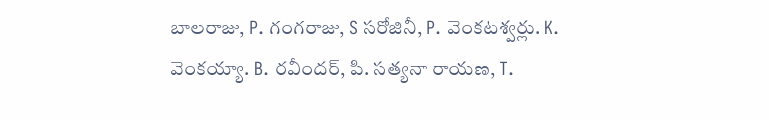బాలరాజు, P. గంగరాజు, S సరోజినీ, P. వెంకటశ్వర్లు. K. వెంకయ్యా. B. రవీందర్, పి. సత్యనా రాయణ, T.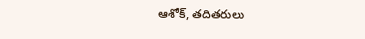ఆశోక్, తదితరులు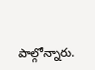పాల్గోన్నారు.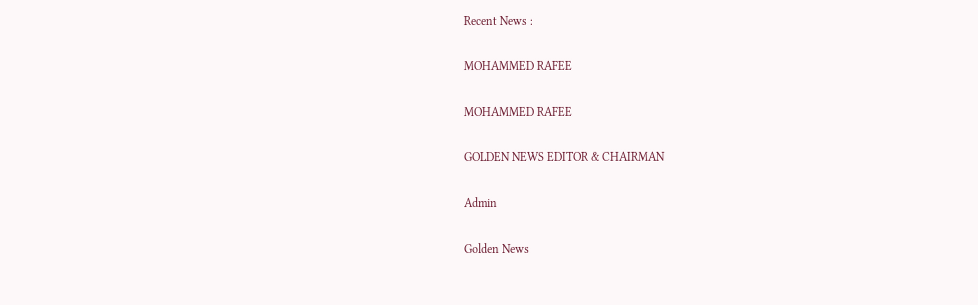Recent News :

MOHAMMED RAFEE

MOHAMMED RAFEE

GOLDEN NEWS EDITOR & CHAIRMAN

Admin

Golden News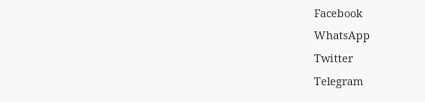Facebook
WhatsApp
Twitter
Telegram